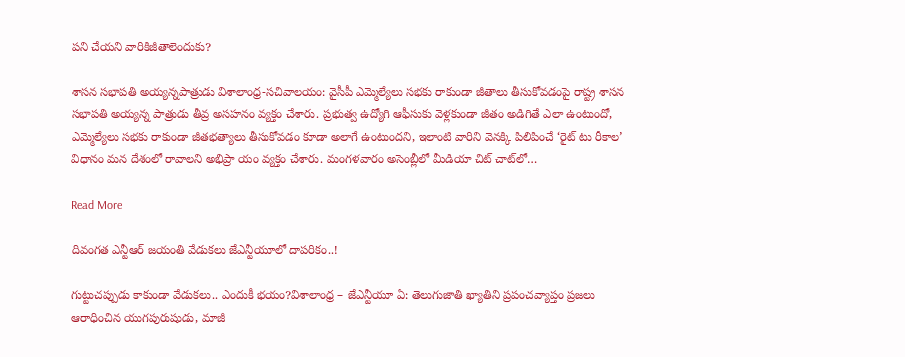పని చేయని వారికిజీతాలెందుకు?

శాసన సభాపతి అయ్యన్నపాత్రుడు విశాలాంధ్ర-సచివాలయం: వైసీపీ ఎమ్మెల్యేలు సభకు రాకుండా జీతాలు తీసుకోవడంపై రాష్ట్ర శాసన సభాపతి అయ్యన్న పాత్రుడు తీవ్ర అసహనం వ్యక్తం చేశారు. ప్రభుత్వ ఉద్యోగి ఆఫీసుకు వెళ్లకుండా జీతం అడిగితే ఎలా ఉంటుందో, ఎమ్మెల్యేలు సభకు రాకుండా జీతభత్యాలు తీసుకోవడం కూడా అలాగే ఉంటుందని, ఇలాంటి వారిని వెనక్కి పిలిపించే ‘రైట్ టు రీకాల’ విధానం మన దేశంలో రావాలని అభిప్రా యం వ్యక్తం చేశారు. మంగళవారం అసెంబ్లీలో మీడియా చిట్ చాట్‌లో…

Read More

దివంగత ఎన్టీఆర్ జయంతి వేడుకలు జేఎన్టీయూలో దాపరికం..!

గుట్టుచప్పుడు కాకుండా వేడుకలు.. ఎందుకీ భయం?విశాలాంధ్ర – జేఎన్టీయూ ఏ: తెలుగుజాతి ఖ్యాతిని ప్రపంచవ్యాప్తం ప్రజలు ఆరాధించిన యుగపురుషుడు, మాజీ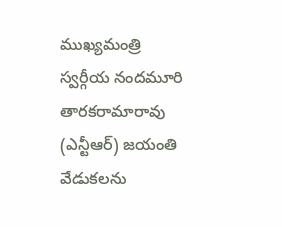ముఖ్యమంత్రి స్వర్గీయ నందమూరి తారకరామారావు (ఎన్టీఆర్) జయంతి వేడుకలను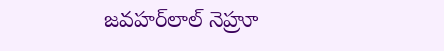జవహర్‌లాల్ నెహ్రూ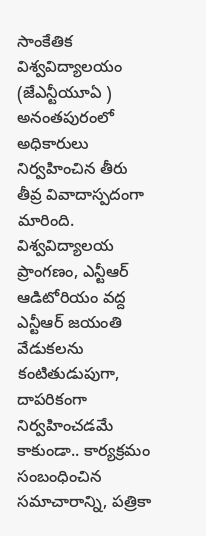సాంకేతిక విశ్వవిద్యాలయం (జేఎన్టీయూఏ ) అనంతపురంలో అధికారులు నిర్వహించిన తీరు తీవ్ర వివాదాస్పదంగా మారింది. విశ్వవిద్యాలయ ప్రాంగణం, ఎన్టీఆర్ ఆడిటోరియం వద్ద  ఎన్టీఆర్ జయంతి వేడుకలను కంటితుడుపుగా, దాపరికంగా నిర్వహించడమే కాకుండా.. కార్యక్రమం సంబంధించిన సమాచారాన్ని, పత్రికా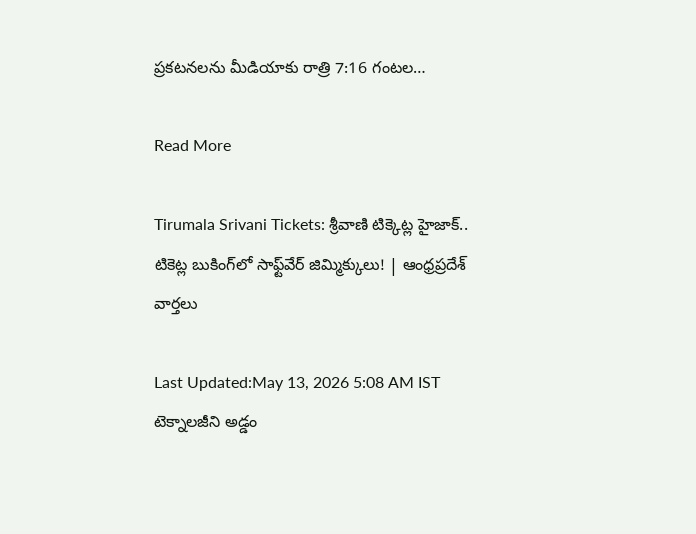ప్రకటనలను మీడియాకు రాత్రి 7:16 గంటల…

Read More

Tirumala Srivani Tickets: శ్రీవాణి టిక్కెట్ల హైజాక్.. టికెట్ల బుకింగ్‌లో సాఫ్ట్‌వేర్ జిమ్మిక్కులు! | ఆంధ్రప్రదేశ్ వార్తలు

Last Updated:May 13, 2026 5:08 AM IST టెక్నాలజీని అడ్డం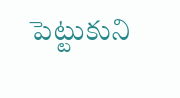పెట్టుకుని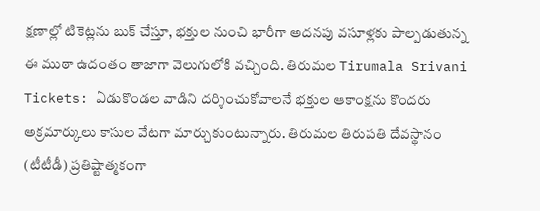క్షణాల్లో టికెట్లను బుక్ చేస్తూ, భక్తుల నుంచి భారీగా అదనపు వసూళ్లకు పాల్పడుతున్న ఈ ముఠా ఉదంతం తాజాగా వెలుగులోకి వచ్చింది. తిరుమల Tirumala Srivani Tickets: ఏడుకొండల వాడిని దర్శించుకోవాలనే భక్తుల ఆకాంక్షను కొందరు అక్రమార్కులు కాసుల వేటగా మార్చుకుంటున్నారు. తిరుమల తిరుపతి దేవస్థానం (టీటీడీ) ప్రతిష్టాత్మకంగా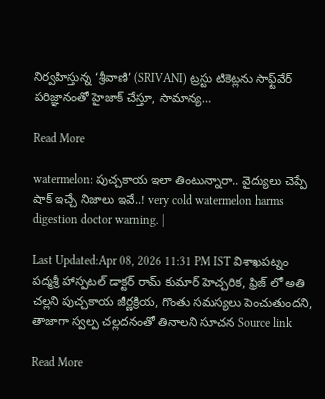నిర్వహిస్తున్న ‘శ్రీవాణి’ (SRIVANI) ట్రస్టు టికెట్లను సాఫ్ట్‌వేర్ పరిజ్ఞానంతో హైజాక్ చేస్తూ, సామాన్య…

Read More

watermelon: పుచ్చకాయ ఇలా తింటున్నారా.. వైద్యులు చెప్పే షాక్ ఇచ్చే నిజాలు ఇవే..! very cold watermelon harms digestion doctor warning. |

Last Updated:Apr 08, 2026 11:31 PM IST విశాఖపట్నం పద్మశ్రీ హాస్పటల్ డాక్టర్ రామ్ కుమార్ హెచ్చరిక, ఫ్రిజ్ లో అతి చల్లని పుచ్చకాయ జీర్ణక్రియ, గొంతు సమస్యలు పెంచుతుందని, తాజాగా స్వల్ప చల్లదనంతో తినాలని సూచన Source link

Read More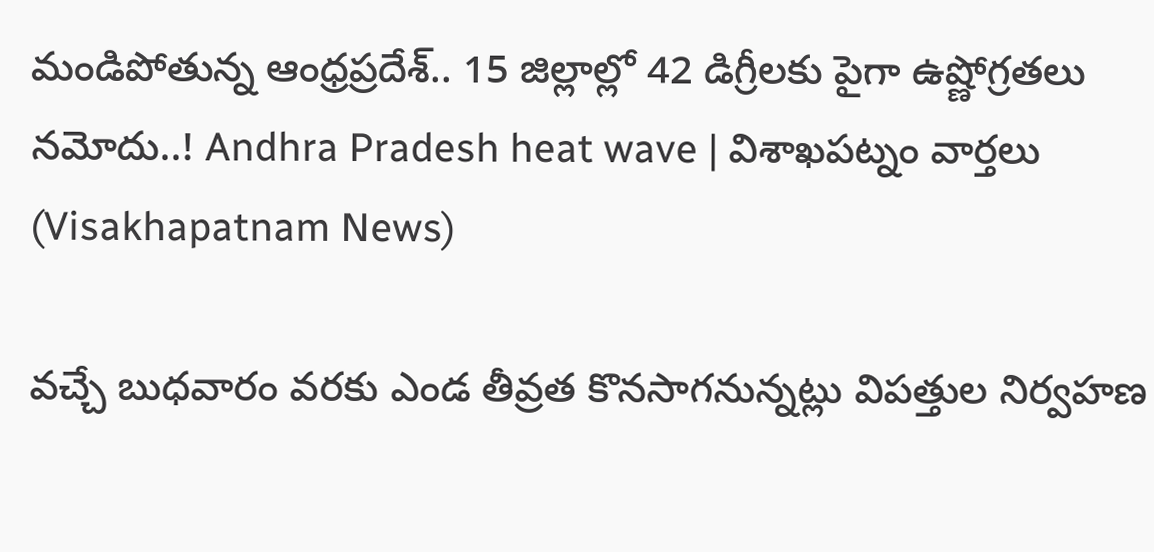మండిపోతున్న ఆంధ్రప్రదేశ్.. 15 జిల్లాల్లో 42 డిగ్రీలకు పైగా ఉష్ణోగ్రతలు నమోదు..! Andhra Pradesh heat wave | విశాఖపట్నం వార్తలు (Visakhapatnam News)

వచ్చే బుధవారం వరకు ఎండ తీవ్రత కొనసాగనున్నట్లు విపత్తుల నిర్వహణ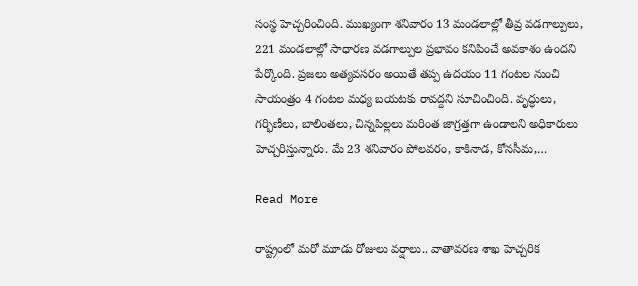సంస్థ హెచ్చరించింది. ముఖ్యంగా శనివారం 13 మండలాల్లో తీవ్ర వడగాల్పులు, 221 మండలాల్లో సాధారణ వడగాల్పుల ప్రభావం కనిపించే అవకాశం ఉందని పేర్కొంది. ప్రజలు అత్యవసరం అయితే తప్ప ఉదయం 11 గంటల నుంచి సాయంత్రం 4 గంటల మధ్య బయటకు రావద్దని సూచించింది. వృద్ధులు, గర్భిణీలు, బాలింతలు, చిన్నపిల్లలు మరింత జాగ్రత్తగా ఉండాలని అధికారులు హెచ్చరిస్తున్నారు. మే 23 శనివారం పోలవరం, కాకినాడ, కోనసీమ,…

Read More

రాష్ట్రంలో మరో మూడు రోజులు వర్షాలు.. వాతావరణ శాఖ హెచ్చరిక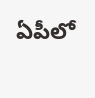ఏపీలో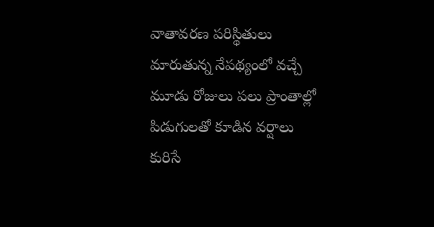వాతావరణ పరిస్థితులు మారుతున్న నేపథ్యంలో వచ్చే మూడు రోజులు పలు ప్రాంతాల్లో పిడుగులతో కూడిన వర్షాలు కురిసే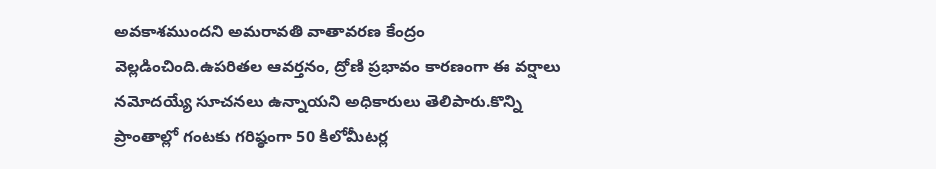అవకాశముందని అమరావతి వాతావరణ కేంద్రం వెల్లడించింది.ఉపరితల ఆవర్తనం, ద్రోణి ప్రభావం కారణంగా ఈ వర్షాలు నమోదయ్యే సూచనలు ఉన్నాయని అధికారులు తెలిపారు.కొన్ని ప్రాంతాల్లో గంటకు గరిష్ఠంగా 50 కిలోమీటర్ల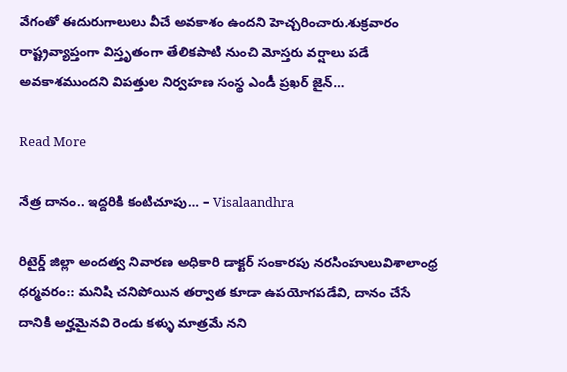వేగంతో ఈదురుగాలులు వీచే అవకాశం ఉందని హెచ్చరించారు.శుక్రవారం రాష్ట్రవ్యాప్తంగా విస్తృతంగా తేలికపాటి నుంచి మోస్తరు వర్షాలు పడే అవకాశముందని విపత్తుల నిర్వహణ సంస్థ ఎండీ ప్రఖర్ జైన్…

Read More

నేత్ర దానం.. ఇద్దరికి కంటిచూపు… – Visalaandhra

రిటైర్డ్ జిల్లా అందత్వ నివారణ అధికారి డాక్టర్ సంకారపు నరసింహులువిశాలాంధ్ర ధర్మవరం:: మనిషి చనిపోయిన తర్వాత కూడా ఉపయోగపడేవి, దానం చేసే దానికి అర్హమైనవి రెండు కళ్ళు మాత్రమే నని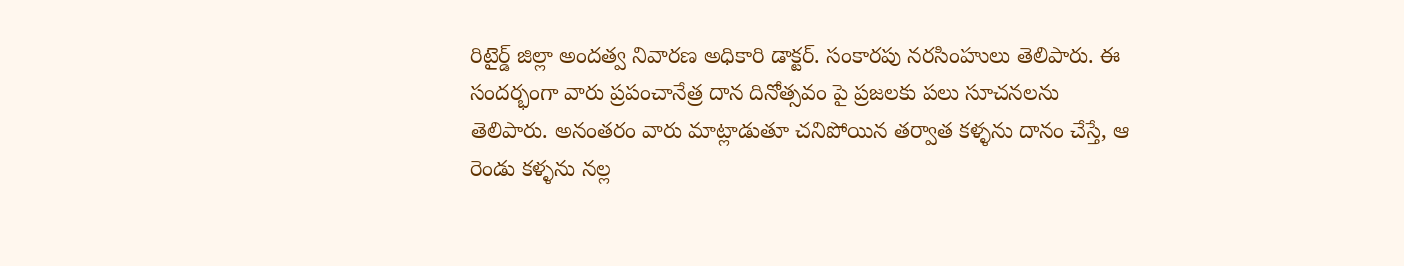రిటైర్డ్ జిల్లా అందత్వ నివారణ అధికారి డాక్టర్. సంకారపు నరసింహులు తెలిపారు. ఈ సందర్భంగా వారు ప్రపంచానేత్ర దాన దినోత్సవం పై ప్రజలకు పలు సూచనలను తెలిపారు. అనంతరం వారు మాట్లాడుతూ చనిపోయిన తర్వాత కళ్ళను దానం చేస్తే, ఆ రెండు కళ్ళను నల్ల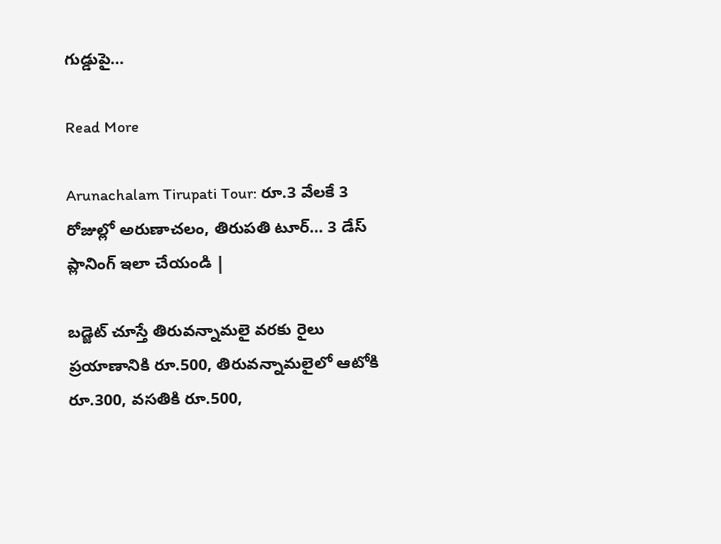గుడ్డుపై…

Read More

Arunachalam Tirupati Tour: రూ.3 వేలకే 3 రోజుల్లో అరుణాచలం, తిరుపతి టూర్… 3 డేస్ ప్లానింగ్ ఇలా చేయండి |

బడ్జెట్ చూస్తే తిరువన్నామలై వరకు రైలు ప్రయాణానికి రూ.500, తిరువన్నామలైలో ఆటోకి రూ.300, వసతికి రూ.500,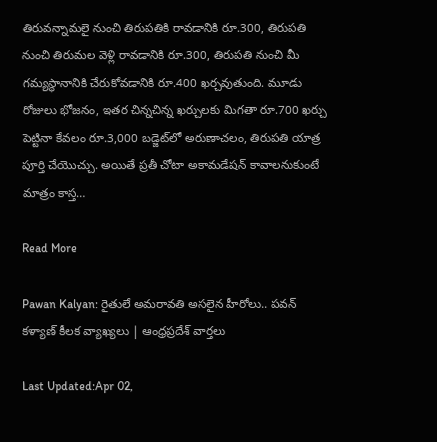తిరువన్నామలై నుంచి తిరుపతికి రావడానికి రూ.300, తిరుపతి నుంచి తిరుమల వెళ్లి రావడానికి రూ.300, తిరుపతి నుంచి మీ గమ్యస్థానానికి చేరుకోవడానికి రూ.400 ఖర్చవుతుంది. మూడు రోజులు భోజనం, ఇతర చిన్నచిన్న ఖర్చులకు మిగతా రూ.700 ఖర్చు పెట్టినా కేవలం రూ.3,000 బడ్జెట్‌లో అరుణాచలం, తిరుపతి యాత్ర పూర్తి చేయొచ్చు. అయితే ప్రతీ చోటా అకామడేషన్ కావాలనుకుంటే మాత్రం కాస్త…

Read More

Pawan Kalyan: రైతులే అమరావతి అసలైన హీరోలు.. పవన్ కళ్యాణ్ కీలక వ్యాఖ్యలు | ఆంధ్రప్రదేశ్ వార్తలు

Last Updated:Apr 02,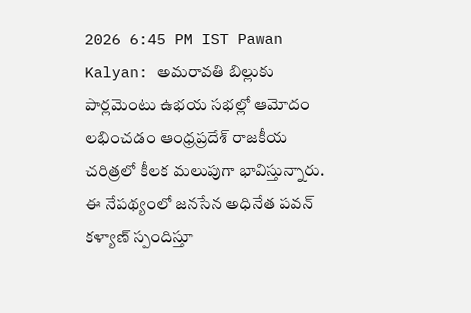2026 6:45 PM IST Pawan Kalyan: అమరావతి బిల్లుకు పార్లమెంటు ఉభయ సభల్లో ఆమోదం లభించడం ఆంధ్రప్రదేశ్ రాజకీయ చరిత్రలో కీలక మలుపుగా భావిస్తున్నారు. ఈ నేపథ్యంలో జనసేన అధినేత పవన్ కళ్యాణ్ స్పందిస్తూ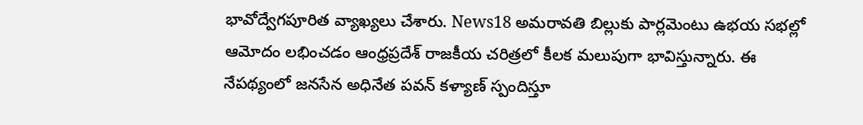భావోద్వేగపూరిత వ్యాఖ్యలు చేశారు. News18 అమరావతి బిల్లుకు పార్లమెంటు ఉభయ సభల్లో ఆమోదం లభించడం ఆంధ్రప్రదేశ్ రాజకీయ చరిత్రలో కీలక మలుపుగా భావిస్తున్నారు. ఈ నేపథ్యంలో జనసేన అధినేత పవన్ కళ్యాణ్ స్పందిస్తూ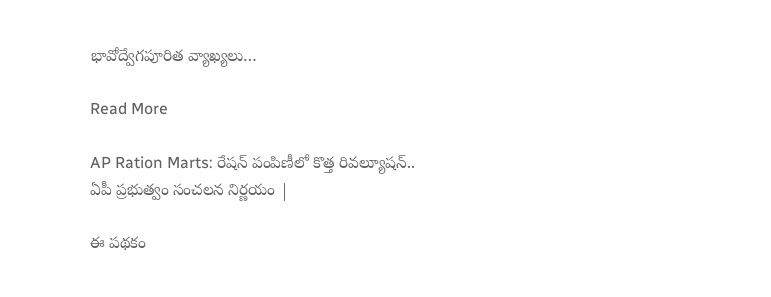భావోద్వేగపూరిత వ్యాఖ్యలు…

Read More

AP Ration Marts: రేషన్ పంపిణీలో కొత్త రివల్యూషన్.. ఏపీ ప్రభుత్వం సంచలన నిర్ణయం |

ఈ పథకం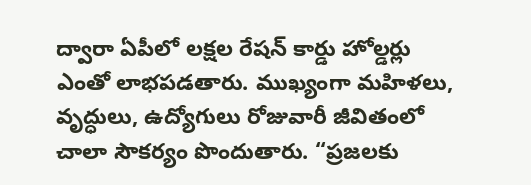ద్వారా ఏపీలో లక్షల రేషన్ కార్డు హోల్డర్లు ఎంతో లాభపడతారు. ముఖ్యంగా మహిళలు, వృద్ధులు, ఉద్యోగులు రోజువారీ జీవితంలో చాలా సౌకర్యం పొందుతారు. “ప్రజలకు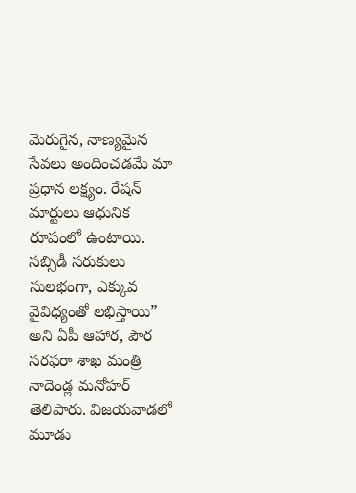మెరుగైన, నాణ్యమైన సేవలు అందించడమే మా ప్రధాన లక్ష్యం. రేషన్ మార్టులు ఆధునిక రూపంలో ఉంటాయి. సబ్సిడీ సరుకులు సులభంగా, ఎక్కువ వైవిధ్యంతో లభిస్తాయి” అని ఏపీ ఆహార, పౌర సరఫరా శాఖ మంత్రి నాదెండ్ల మనోహర్ తెలిపారు. విజయవాడలో మూడు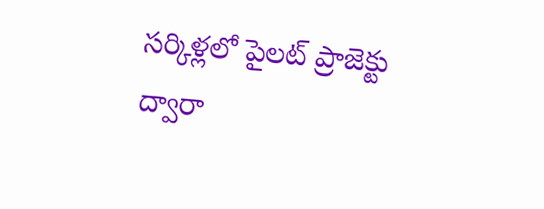సర్కిళ్లలో పైలట్ ప్రాజెక్టు ద్వారా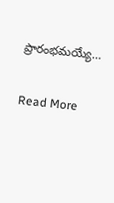ప్రారంభమయ్యే…

Read More